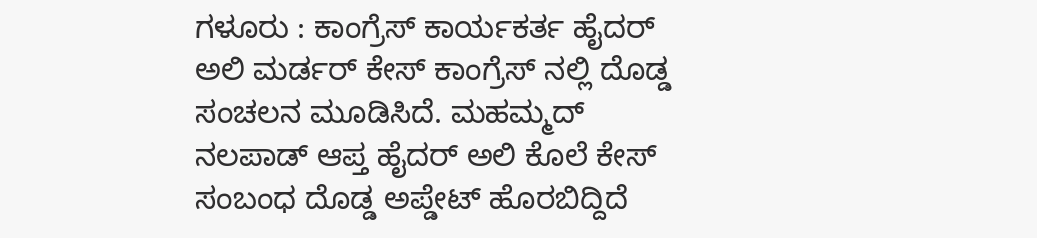ಗಳೂರು : ಕಾಂಗ್ರೆಸ್ ಕಾರ್ಯಕರ್ತ ಹೈದರ್ ಅಲಿ ಮರ್ಡರ್ ಕೇಸ್ ಕಾಂಗ್ರೆಸ್ ನಲ್ಲಿ ದೊಡ್ಡ ಸಂಚಲನ ಮೂಡಿಸಿದೆ. ಮಹಮ್ಮದ್ ನಲಪಾಡ್ ಆಪ್ತ ಹೈದರ್ ಅಲಿ ಕೊಲೆ ಕೇಸ್ ಸಂಬಂಧ ದೊಡ್ಡ ಅಪ್ಡೇಟ್ ಹೊರಬಿದ್ದಿದೆ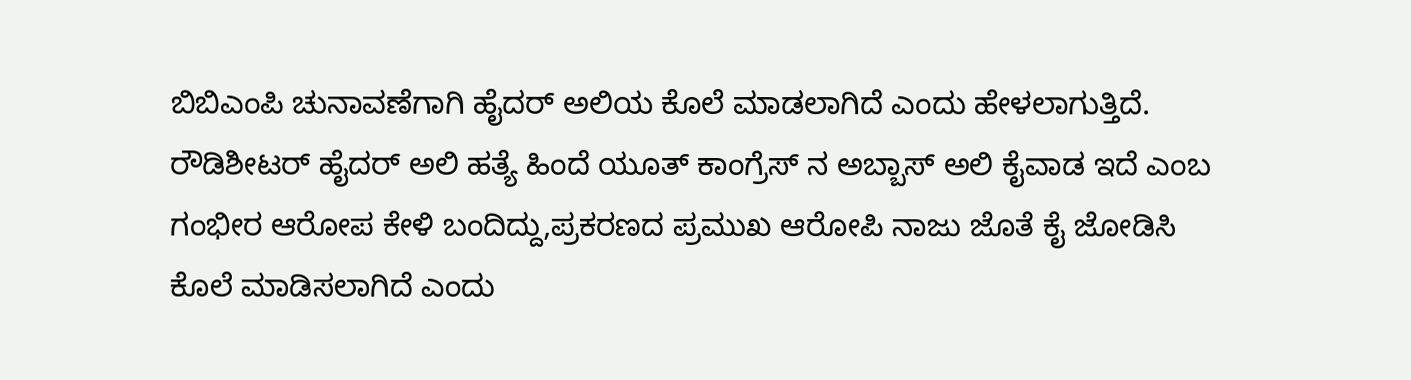ಬಿಬಿಎಂಪಿ ಚುನಾವಣೆಗಾಗಿ ಹೈದರ್ ಅಲಿಯ ಕೊಲೆ ಮಾಡಲಾಗಿದೆ ಎಂದು ಹೇಳಲಾಗುತ್ತಿದೆ.
ರೌಡಿಶೀಟರ್ ಹೈದರ್ ಅಲಿ ಹತ್ಯೆ ಹಿಂದೆ ಯೂತ್ ಕಾಂಗ್ರೆಸ್ ನ ಅಬ್ಬಾಸ್ ಅಲಿ ಕೈವಾಡ ಇದೆ ಎಂಬ ಗಂಭೀರ ಆರೋಪ ಕೇಳಿ ಬಂದಿದ್ದು,ಪ್ರಕರಣದ ಪ್ರಮುಖ ಆರೋಪಿ ನಾಜು ಜೊತೆ ಕೈ ಜೋಡಿಸಿ ಕೊಲೆ ಮಾಡಿಸಲಾಗಿದೆ ಎಂದು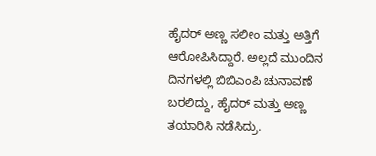ಹೈದರ್ ಅಣ್ಣ ಸಲೀಂ ಮತ್ತು ಅತ್ತಿಗೆ ಆರೋಪಿಸಿದ್ದಾರೆ. ಅಲ್ಲದೆ ಮುಂದಿನ ದಿನಗಳಲ್ಲಿ ಬಿಬಿಎಂಪಿ ಚುನಾವಣೆ ಬರಲಿದ್ದು, ಹೈದರ್ ಮತ್ತು ಅಣ್ಣ ತಯಾರಿಸಿ ನಡೆಸಿದ್ರು.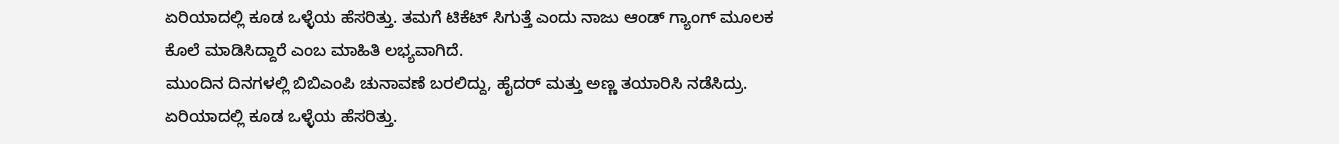ಏರಿಯಾದಲ್ಲಿ ಕೂಡ ಒಳ್ಳೆಯ ಹೆಸರಿತ್ತು. ತಮಗೆ ಟಿಕೆಟ್ ಸಿಗುತ್ತೆ ಎಂದು ನಾಜು ಆಂಡ್ ಗ್ಯಾಂಗ್ ಮೂಲಕ ಕೊಲೆ ಮಾಡಿಸಿದ್ದಾರೆ ಎಂಬ ಮಾಹಿತಿ ಲಭ್ಯವಾಗಿದೆ.
ಮುಂದಿನ ದಿನಗಳಲ್ಲಿ ಬಿಬಿಎಂಪಿ ಚುನಾವಣೆ ಬರಲಿದ್ದು, ಹೈದರ್ ಮತ್ತು ಅಣ್ಣ ತಯಾರಿಸಿ ನಡೆಸಿದ್ರು. ಏರಿಯಾದಲ್ಲಿ ಕೂಡ ಒಳ್ಳೆಯ ಹೆಸರಿತ್ತು.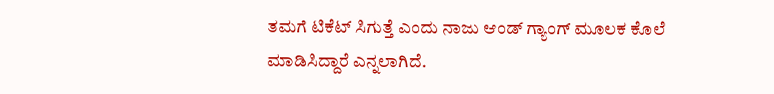ತಮಗೆ ಟಿಕೆಟ್ ಸಿಗುತ್ತೆ ಎಂದು ನಾಜು ಆಂಡ್ ಗ್ಯಾಂಗ್ ಮೂಲಕ ಕೊಲೆ ಮಾಡಿಸಿದ್ದಾರೆ ಎನ್ನಲಾಗಿದೆ.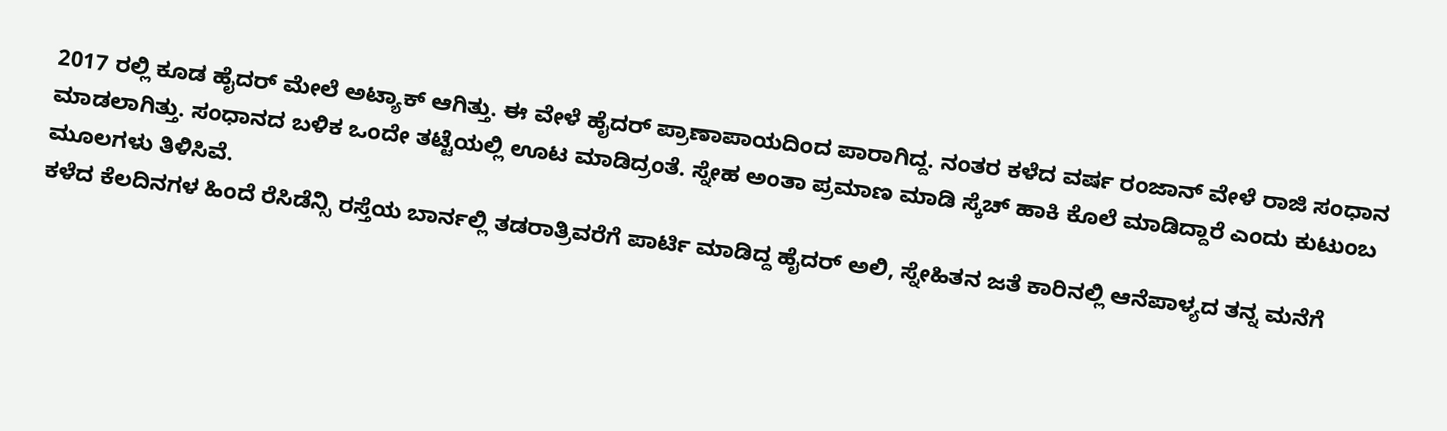2017 ರಲ್ಲಿ ಕೂಡ ಹೈದರ್ ಮೇಲೆ ಅಟ್ಯಾಕ್ ಆಗಿತ್ತು. ಈ ವೇಳೆ ಹೈದರ್ ಪ್ರಾಣಾಪಾಯದಿಂದ ಪಾರಾಗಿದ್ದ. ನಂತರ ಕಳೆದ ವರ್ಷ ರಂಜಾನ್ ವೇಳೆ ರಾಜಿ ಸಂಧಾನ ಮಾಡಲಾಗಿತ್ತು. ಸಂಧಾನದ ಬಳಿಕ ಒಂದೇ ತಟ್ಟೆಯಲ್ಲಿ ಊಟ ಮಾಡಿದ್ರಂತೆ. ಸ್ನೇಹ ಅಂತಾ ಪ್ರಮಾಣ ಮಾಡಿ ಸ್ಕೆಚ್ ಹಾಕಿ ಕೊಲೆ ಮಾಡಿದ್ದಾರೆ ಎಂದು ಕುಟುಂಬ ಮೂಲಗಳು ತಿಳಿಸಿವೆ.
ಕಳೆದ ಕೆಲದಿನಗಳ ಹಿಂದೆ ರೆಸಿಡೆನ್ಸಿ ರಸ್ತೆಯ ಬಾರ್ನಲ್ಲಿ ತಡರಾತ್ರಿವರೆಗೆ ಪಾರ್ಟಿ ಮಾಡಿದ್ದ ಹೈದರ್ ಅಲಿ, ಸ್ನೇಹಿತನ ಜತೆ ಕಾರಿನಲ್ಲಿ ಆನೆಪಾಳ್ಯದ ತನ್ನ ಮನೆಗೆ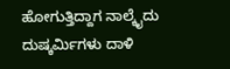ಹೋಗುತ್ತಿದ್ದಾಗ ನಾಲ್ಕೈದು ದುಷ್ಕರ್ಮಿಗಳು ದಾಳಿ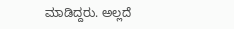ಮಾಡಿದ್ದರು. ಅಲ್ಲದೆ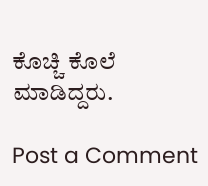ಕೊಚ್ಚಿ ಕೊಲೆ ಮಾಡಿದ್ದರು.

Post a Comment